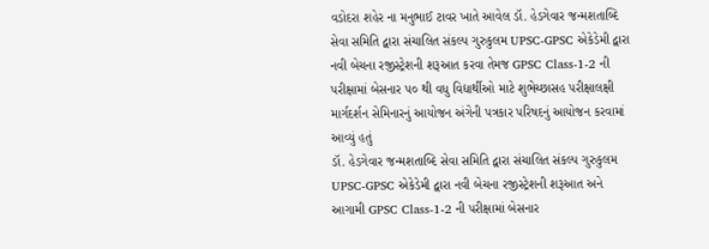વડોદરા શહેર ના મનુભાઈ ટાવર ખાતે આવેલ ડૉ. હેડગેવાર જન્મશતાબ્દિ સેવા સમિતિ દ્વારા સંચાલિત સંકલ્પ ગુરુકુલમ UPSC-GPSC એકેડેમી દ્વારા નવી બેચના રજીસ્ટ્રેશની શરૂઆત કરવા તેમજ GPSC Class-1-2 ની પરીક્ષામાં બેસનાર ૫૦ થી વધુ વિદ્યાર્થીઓ માટે શુભેચ્છાસહ પરીક્ષાલક્ષી માર્ગદર્શન સેમિનારનું આયોજન અંગેની પત્રકાર પરિષદનું આયોજન કરવામાં આવ્યું હતું
ડૉ. હેડગેવાર જન્મશતાબ્દિ સેવા સમિતિ દ્વારા સંચાલિત સંકલ્પ ગુરુકુલમ UPSC-GPSC એકેડેમી દ્વારા નવી બેચના રજીસ્ટ્રેશની શરૂઆત અને આગામી GPSC Class-1-2 ની પરીક્ષામાં બેસનાર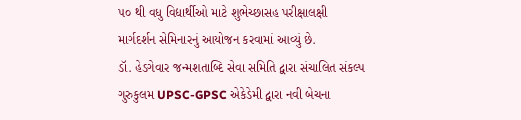૫૦ થી વધુ વિદ્યાર્થીઓ માટે શુભેચ્છાસહ પરીક્ષાલક્ષી માર્ગદર્શન સેમિનારનું આયોજન કરવામાં આવ્યું છે.
ડૉ. હેડગેવાર જન્મશતાબ્દિ સેવા સમિતિ દ્વારા સંચાલિત સંકલ્પ ગુરુકુલમ UPSC-GPSC એકેડેમી દ્વારા નવી બેચના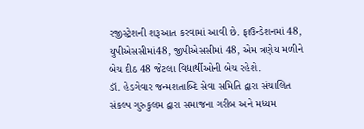રજીસ્ટ્રેશની શરૂઆત કરવામાં આવી છે. ફાઉન્ડેશનમાં 48, યુપીએસસીમાં48, જીપીએસસીમાં 48, એમ ત્રણેય મળીને બેચ દીઠ 48 જેટલા વિદ્યાર્થીઓની બેચ રહેશે.
ડૉ. હેડગેવાર જન્મશતાબ્દિ સેવા સમિતિ દ્વારા સંચાલિત સંકલ્પ ગુરુકુલમ દ્વારા સમાજના ગરીબ અને મધ્યમ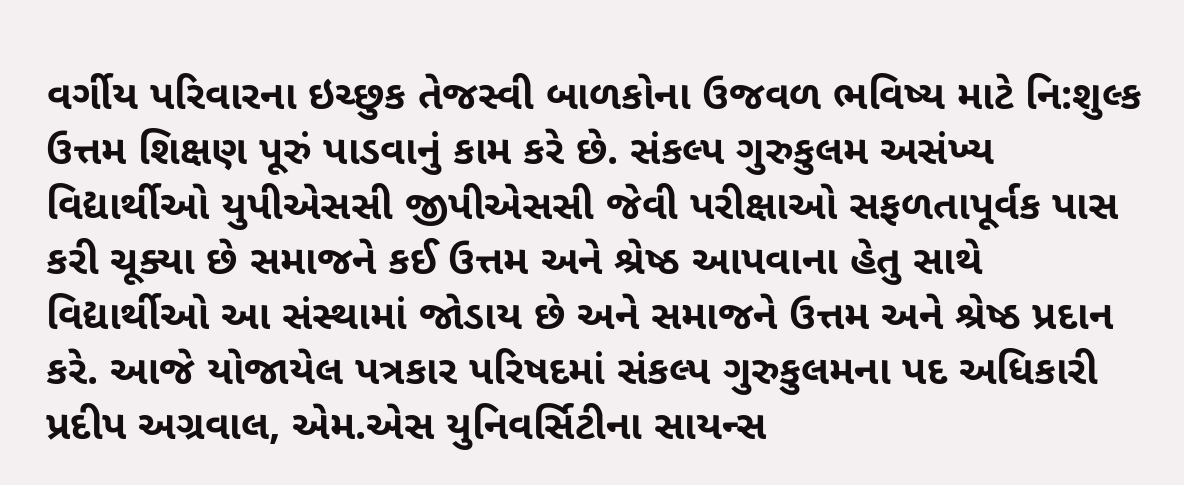વર્ગીય પરિવારના ઇચ્છુક તેજસ્વી બાળકોના ઉજવળ ભવિષ્ય માટે નિ:શુલ્ક ઉત્તમ શિક્ષણ પૂરું પાડવાનું કામ કરે છે. સંકલ્પ ગુરુકુલમ અસંખ્ય વિદ્યાર્થીઓ યુપીએસસી જીપીએસસી જેવી પરીક્ષાઓ સફળતાપૂર્વક પાસ કરી ચૂક્યા છે સમાજને કઈ ઉત્તમ અને શ્રેષ્ઠ આપવાના હેતુ સાથે વિદ્યાર્થીઓ આ સંસ્થામાં જોડાય છે અને સમાજને ઉત્તમ અને શ્રેષ્ઠ પ્રદાન કરે. આજે યોજાયેલ પત્રકાર પરિષદમાં સંકલ્પ ગુરુકુલમના પદ અધિકારી પ્રદીપ અગ્રવાલ, એમ.એસ યુનિવર્સિટીના સાયન્સ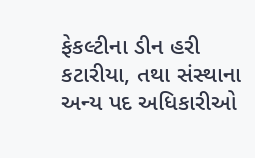ફેકલ્ટીના ડીન હરી કટારીયા, તથા સંસ્થાના અન્ય પદ અધિકારીઓ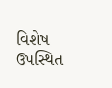વિશેષ ઉપસ્થિત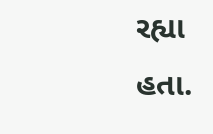રહ્યા હતા.